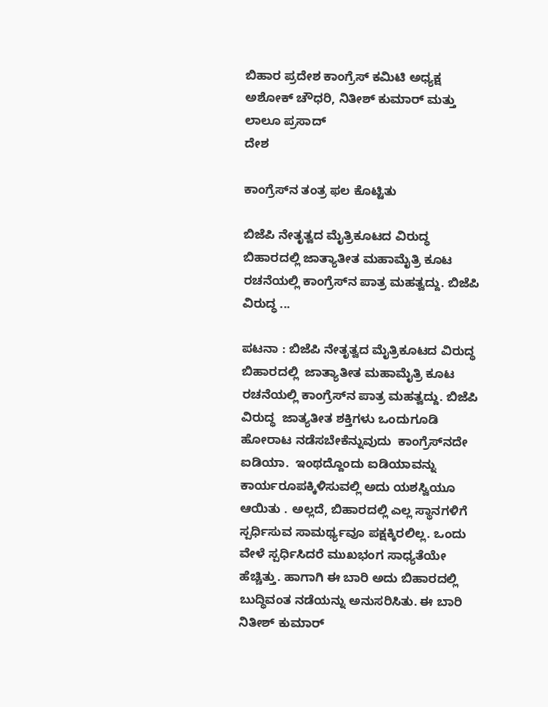ಬಿಹಾರ ಪ್ರದೇಶ ಕಾಂಗ್ರೆಸ್ ಕಮಿಟಿ ಅಧ್ಯಕ್ಷ ಅಶೋಕ್ ಚೌಧರಿ, ನಿತೀಶ್ ಕುಮಾರ್ ಮತ್ತು ಲಾಲೂ ಪ್ರಸಾದ್
ದೇಶ

ಕಾಂಗ್ರೆಸ್‍ನ ತಂತ್ರ ಫಲ ಕೊಟ್ಟಿತು

ಬಿಜೆಪಿ ನೇತೃತ್ವದ ಮೈತ್ರಿಕೂಟದ ವಿರುದ್ಧ ಬಿಹಾರದಲ್ಲಿ ಜಾತ್ಯಾತೀತ ಮಹಾಮೈತ್ರಿ ಕೂಟ ರಚನೆಯಲ್ಲಿ ಕಾಂಗ್ರೆಸ್‍ನ ಪಾತ್ರ ಮಹತ್ವದ್ದು. ಬಿಜೆಪಿ ವಿರುದ್ಧ ...

ಪಟನಾ : ಬಿಜೆಪಿ ನೇತೃತ್ವದ ಮೈತ್ರಿಕೂಟದ ವಿರುದ್ಧ  ಬಿಹಾರದಲ್ಲಿ  ಜಾತ್ಯಾತೀತ ಮಹಾಮೈತ್ರಿ ಕೂಟ ರಚನೆಯಲ್ಲಿ ಕಾಂಗ್ರೆಸ್‍ನ ಪಾತ್ರ ಮಹತ್ವದ್ದು. ಬಿಜೆಪಿ ವಿರುದ್ಧ  ಜಾತ್ಯತೀತ ಶಕ್ತಿಗಳು ಒಂದುಗೂಡಿ ಹೋರಾಟ ನಡೆಸಬೇಕೆನ್ನುವುದು  ಕಾಂಗ್ರೆಸ್‍ನದೇ ಐಡಿಯಾ.  ಇಂಥದ್ದೊಂದು ಐಡಿಯಾವನ್ನು ಕಾರ್ಯರೂಪಕ್ಕಿಳಿಸುವಲ್ಲಿ ಅದು ಯಶಸ್ವಿಯೂ ಆಯಿತು . ಅಲ್ಲದೆ, ಬಿಹಾರದಲ್ಲಿ ಎಲ್ಲ ಸ್ಥಾನಗಳಿಗೆ ಸ್ಪರ್ಧಿಸುವ ಸಾಮರ್ಥ್ಯವೂ ಪಕ್ಷಕ್ಕಿರಲಿಲ್ಲ. ಒಂದು ವೇಳೆ ಸ್ಪರ್ಧಿಸಿದರೆ ಮುಖಭಂಗ ಸಾಧ್ಯತೆಯೇ ಹೆಚ್ಚಿತ್ತು. ಹಾಗಾಗಿ ಈ ಬಾರಿ ಅದು ಬಿಹಾರದಲ್ಲಿ ಬುದ್ಧಿವಂತ ನಡೆಯನ್ನು ಅನುಸರಿಸಿತು. ಈ ಬಾರಿ ನಿತೀಶ್ ಕುಮಾರ್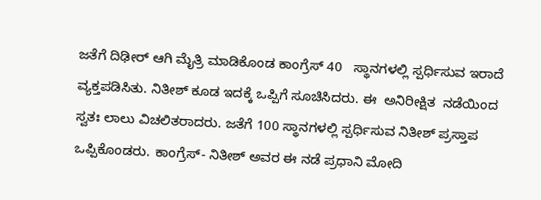ಜತೆಗೆ ದಿಢೀರ್ ಆಗಿ ಮೈತ್ರಿ ಮಾಡಿಕೊಂಡ ಕಾಂಗ್ರೆಸ್ 40   ಸ್ಥಾನಗಳಲ್ಲಿ ಸ್ಪರ್ಧಿಸುವ ಇರಾದೆ ವ್ಯಕ್ತಪಡಿಸಿತು. ನಿತೀಶ್ ಕೂಡ ಇದಕ್ಕೆ ಒಪ್ಪಿಗೆ ಸೂಚಿಸಿದರು. ಈ  ಅನಿರೀಕ್ಷಿತ  ನಡೆಯಿಂದ ಸ್ವತಃ ಲಾಲು ವಿಚಲಿತರಾದರು. ಜತೆಗೆ 100 ಸ್ಥಾನಗಳಲ್ಲಿ ಸ್ಪರ್ಧಿಸುವ ನಿತೀಶ್ ಪ್ರಸ್ತಾಪ ಒಪ್ಪಿಕೊಂಡರು. ಕಾಂಗ್ರೆಸ್- ನಿತೀಶ್ ಅವರ ಈ ನಡೆ ಪ್ರಧಾನಿ ಮೋದಿ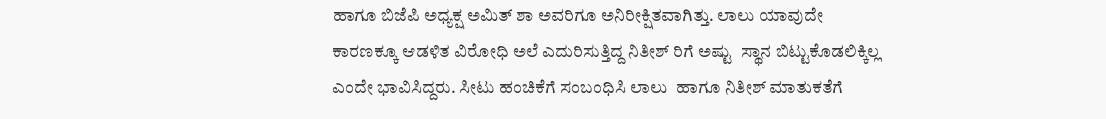ಹಾಗೂ ಬಿಜೆಪಿ ಅಧ್ಯಕ್ಷ ಅಮಿತ್ ಶಾ ಅವರಿಗೂ ಅನಿರೀಕ್ಷಿತವಾಗಿತ್ತು. ಲಾಲು ಯಾವುದೇ ಕಾರಣಕ್ಕೂ ಆಡಳಿತ ವಿರೋಧಿ ಅಲೆ ಎದುರಿಸುತ್ತಿದ್ದ ನಿತೀಶ್ ರಿಗೆ ಅಷ್ಟು  ಸ್ಥಾನ ಬಿಟ್ಟುಕೊಡಲಿಕ್ಕಿಲ್ಲ ಎಂದೇ ಭಾವಿಸಿದ್ದರು. ಸೀಟು ಹಂಚಿಕೆಗೆ ಸಂಬಂಧಿಸಿ ಲಾಲು  ಹಾಗೂ ನಿತೀಶ್ ಮಾತುಕತೆಗೆ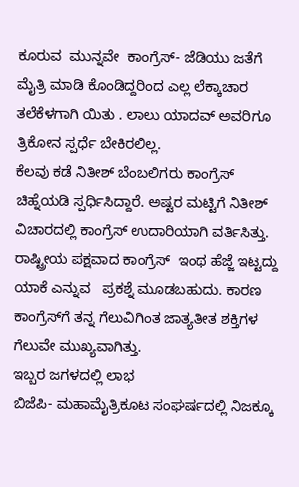ಕೂರುವ  ಮುನ್ನವೇ  ಕಾಂಗ್ರೆಸ್- ಜೆಡಿಯು ಜತೆಗೆ ಮೈತ್ರಿ ಮಾಡಿ ಕೊಂಡಿದ್ದರಿಂದ ಎಲ್ಲ ಲೆಕ್ಕಾಚಾರ ತಲೆಕೆಳಗಾಗಿ ಯಿತು . ಲಾಲು ಯಾದವ್ ಅವರಿಗೂ ತ್ರಿಕೋನ ಸ್ಪರ್ಧೆ ಬೇಕಿರಲಿಲ್ಲ.
ಕೆಲವು ಕಡೆ ನಿತೀಶ್ ಬೆಂಬಲಿಗರು ಕಾಂಗ್ರೆಸ್  ಚಿಹ್ನೆಯಡಿ ಸ್ಪರ್ಧಿಸಿದ್ದಾರೆ. ಅಷ್ಟರ ಮಟ್ಟಿಗೆ ನಿತೀಶ್ ವಿಚಾರದಲ್ಲಿ ಕಾಂಗ್ರೆಸ್ ಉದಾರಿಯಾಗಿ ವರ್ತಿಸಿತ್ತು. ರಾಷ್ಟ್ರೀಯ ಪಕ್ಷವಾದ ಕಾಂಗ್ರೆಸ್  ಇಂಥ ಹೆಜ್ಜೆ ಇಟ್ಟದ್ದು ಯಾಕೆ ಎನ್ನುವ   ಪ್ರಕಶ್ನೆ ಮೂಡಬಹುದು. ಕಾರಣ ಕಾಂಗ್ರೆಸ್‍ಗೆ ತನ್ನ ಗೆಲುವಿಗಿಂತ ಜಾತ್ಯತೀತ ಶಕ್ತಿಗಳ ಗೆಲುವೇ ಮುಖ್ಯವಾಗಿತ್ತು.
ಇಬ್ಬರ ಜಗಳದಲ್ಲಿ ಲಾಭ
ಬಿಜೆಪಿ- ಮಹಾಮೈತ್ರಿಕೂಟ ಸಂಘರ್ಷದಲ್ಲಿ ನಿಜಕ್ಕೂ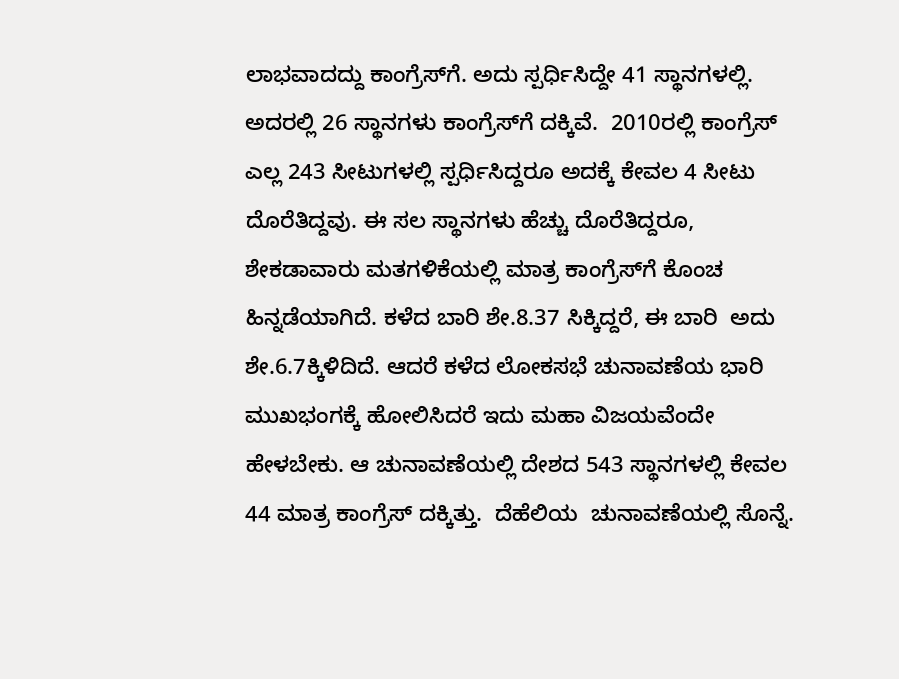ಲಾಭವಾದದ್ದು ಕಾಂಗ್ರೆಸ್‍ಗೆ. ಅದು ಸ್ಪರ್ಧಿಸಿದ್ದೇ 41 ಸ್ಥಾನಗಳಲ್ಲಿ. ಅದರಲ್ಲಿ 26 ಸ್ಥಾನಗಳು ಕಾಂಗ್ರೆಸ್‍ಗೆ ದಕ್ಕಿವೆ.  2010ರಲ್ಲಿ ಕಾಂಗ್ರೆಸ್ ಎಲ್ಲ 243 ಸೀಟುಗಳಲ್ಲಿ ಸ್ಪರ್ಧಿಸಿದ್ದರೂ ಅದಕ್ಕೆ ಕೇವಲ 4 ಸೀಟು ದೊರೆತಿದ್ದವು. ಈ ಸಲ ಸ್ಥಾನಗಳು ಹೆಚ್ಚು ದೊರೆತಿದ್ದರೂ, ಶೇಕಡಾವಾರು ಮತಗಳಿಕೆಯಲ್ಲಿ ಮಾತ್ರ ಕಾಂಗ್ರೆಸ್‍ಗೆ ಕೊಂಚ ಹಿನ್ನಡೆಯಾಗಿದೆ. ಕಳೆದ ಬಾರಿ ಶೇ.8.37 ಸಿಕ್ಕಿದ್ದರೆ, ಈ ಬಾರಿ  ಅದು ಶೇ.6.7ಕ್ಕಿಳಿದಿದೆ. ಆದರೆ ಕಳೆದ ಲೋಕಸಭೆ ಚುನಾವಣೆಯ ಭಾರಿ ಮುಖಭಂಗಕ್ಕೆ ಹೋಲಿಸಿದರೆ ಇದು ಮಹಾ ವಿಜಯವೆಂದೇ ಹೇಳಬೇಕು. ಆ ಚುನಾವಣೆಯಲ್ಲಿ ದೇಶದ 543 ಸ್ಥಾನಗಳಲ್ಲಿ ಕೇವಲ 44 ಮಾತ್ರ ಕಾಂಗ್ರೆಸ್ ದಕ್ಕಿತ್ತು.  ದೆಹೆಲಿಯ  ಚುನಾವಣೆಯಲ್ಲಿ ಸೊನ್ನೆ.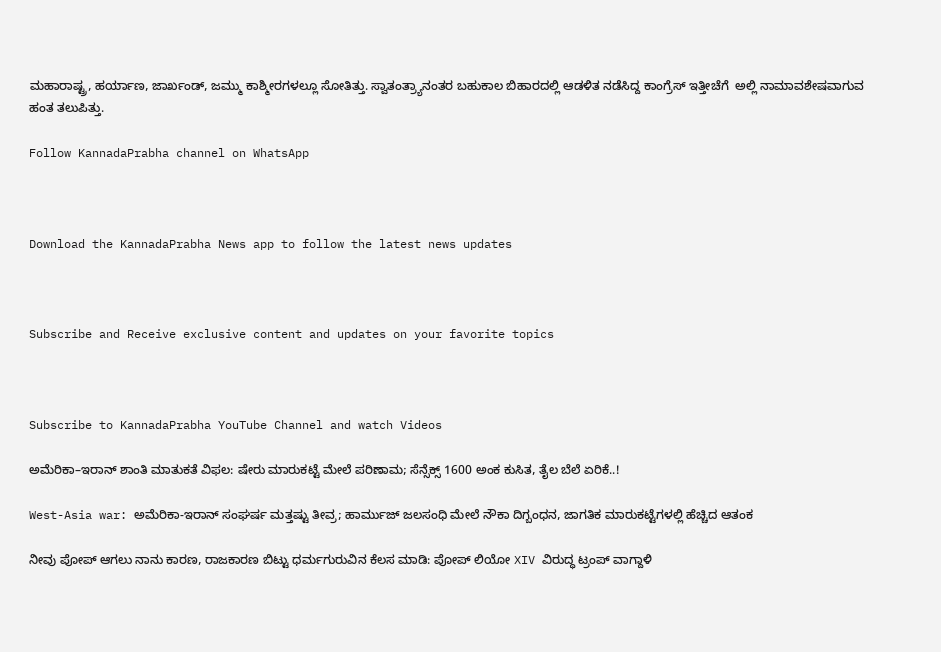ಮಹಾರಾಷ್ಟ್ರ, ಹರ್ಯಾಣ, ಜಾರ್ಖಂಡ್, ಜಮ್ಮು ಕಾಶ್ಮೀರಗಳಲ್ಲೂ ಸೋತಿತ್ತು. ಸ್ವಾತಂತ್ರ್ಯಾನಂತರ ಬಹುಕಾಲ ಬಿಹಾರದಲ್ಲಿ ಆಡಳಿತ ನಡೆಸಿದ್ದ ಕಾಂಗ್ರೆಸ್ ಇತ್ತೀಚೆಗೆ  ಅಲ್ಲಿ ನಾಮಾವಶೇಷವಾಗುವ ಹಂತ ತಲುಪಿತ್ತು.

Follow KannadaPrabha channel on WhatsApp



Download the KannadaPrabha News app to follow the latest news updates



Subscribe and Receive exclusive content and updates on your favorite topics



Subscribe to KannadaPrabha YouTube Channel and watch Videos

ಅಮೆರಿಕಾ–ಇರಾನ್ ಶಾಂತಿ ಮಾತುಕತೆ ವಿಫಲ: ಷೇರು ಮಾರುಕಟ್ಟೆ ಮೇಲೆ ಪರಿಣಾಮ; ಸೆನ್ಸೆಕ್ಸ್ 1600 ಅಂಕ ಕುಸಿತ, ತೈಲ ಬೆಲೆ ಏರಿಕೆ..!

West-Asia war: ಅಮೆರಿಕಾ-ಇರಾನ್ ಸಂಘರ್ಷ ಮತ್ತಷ್ಟು ತೀವ್ರ; ಹಾರ್ಮುಜ್ ಜಲಸಂಧಿ ಮೇಲೆ ನೌಕಾ ದಿಗ್ಬಂಧನ, ಜಾಗತಿಕ ಮಾರುಕಟ್ಟೆಗಳಲ್ಲಿ ಹೆಚ್ಚಿದ ಆತಂಕ

ನೀವು ಪೋಪ್ ಆಗಲು ನಾನು ಕಾರಣ, ರಾಜಕಾರಣ ಬಿಟ್ಟು ಧರ್ಮಗುರುವಿನ ಕೆಲಸ ಮಾಡಿ: ಪೋಪ್ ಲಿಯೋ XIV ವಿರುದ್ಧ ಟ್ರಂಪ್ ವಾಗ್ದಾಳಿ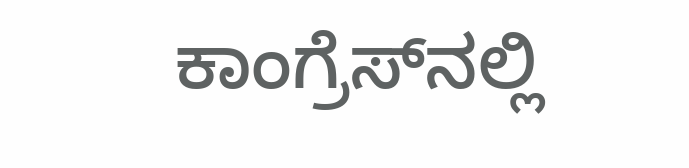ಕಾಂಗ್ರೆಸ್‌ನಲ್ಲಿ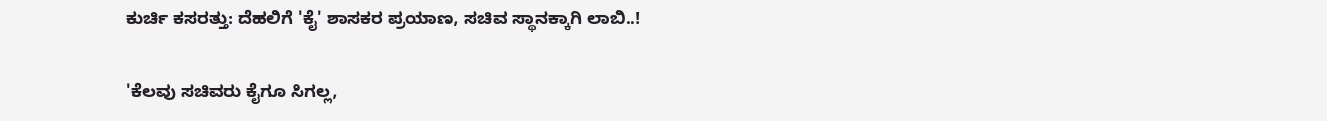ಕುರ್ಚಿ ಕಸರತ್ತು: ದೆಹಲಿಗೆ 'ಕೈ' ಶಾಸಕರ ಪ್ರಯಾಣ, ಸಚಿವ ಸ್ಥಾನಕ್ಕಾಗಿ ಲಾಬಿ..!

'ಕೆಲವು ಸಚಿವರು ಕೈಗೂ ಸಿಗಲ್ಲ,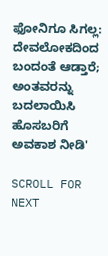ಫೋನಿಗೂ ಸಿಗಲ್ಲ: ದೇವಲೋಕದಿಂದ ಬಂದಂತೆ ಆಡ್ತಾರೆ; ಅಂತವರನ್ನು ಬದಲಾಯಿಸಿ ಹೊಸಬರಿಗೆ ಅವಕಾಶ ನೀಡಿ'

SCROLL FOR NEXT